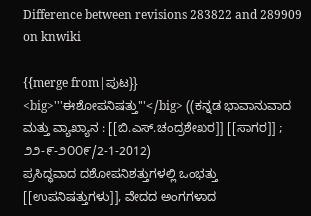Difference between revisions 283822 and 289909 on knwiki

{{merge from|ಪುಟ}}
<big>'''ಈಶೋಪನಿಷತ್ತು'''</big> ((ಕನ್ನಡ ಭಾವಾನುವಾದ ಮತ್ತು ವ್ಯಾಖ್ಯಾನ : [[ಬಿ.ಎಸ್.ಚಂದ್ರಶೇಖರ]] [[ಸಾಗರ]] ; ೨೨-೯-೨೦೦೯/2-1-2012)
ಪ್ರಸಿದ್ಧವಾದ ದಶೋಪನಿಶತ್ತುಗಳಲ್ಲಿ ಒಂಭತ್ತು [[ಉಪನಿಷತ್ತುಗಳು]], ವೇದದ ಅಂಗಗಳಾದ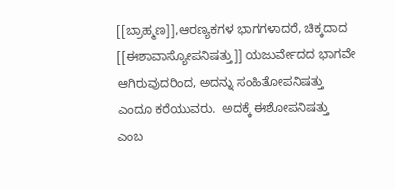[[ಬ್ರಾಹ್ಮಣ]],ಆರಣ್ಯಕಗಳ ಭಾಗಗಳಾದರೆ, ಚಿಕ್ಕದಾದ [[ಈಶಾವಾಸ್ಯೋಪನಿಷತ್ತು]] ಯಜುರ್ವೇದದ ಭಾಗವೇ ಆಗಿರುವುದರಿಂದ, ಅದನ್ನು ಸಂಹಿತೋಪನಿಷತ್ತು ಎಂದೂ ಕರೆಯುವರು.  ಅದಕ್ಕೆ ಈಶೋಪನಿಷತ್ತು ಎಂಬ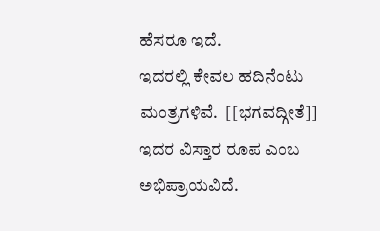ಹೆಸರೂ ಇದೆ.
ಇದರಲ್ಲಿ ಕೇವಲ ಹದಿನೆಂಟು ಮಂತ್ರಗಳಿವೆ.  [[ಭಗವದ್ಗೀತೆ]]  ಇದರ ವಿಸ್ತಾರ ರೂಪ ಎಂಬ ಅಭಿಪ್ರಾಯವಿದೆ.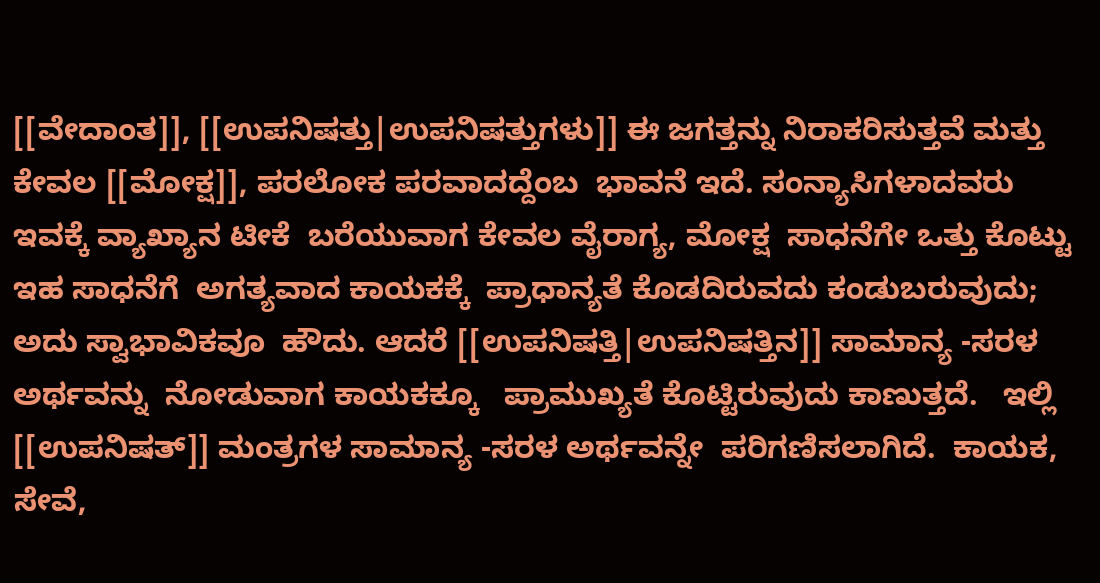[[ವೇದಾಂತ]], [[ಉಪನಿಷತ್ತು|ಉಪನಿಷತ್ತುಗಳು]] ಈ ಜಗತ್ತನ್ನು ನಿರಾಕರಿಸುತ್ತವೆ ಮತ್ತು ಕೇವಲ [[ಮೋಕ್ಷ]], ಪರಲೋಕ ಪರವಾದದ್ದೆಂಬ  ಭಾವನೆ ಇದೆ. ಸಂನ್ಯಾಸಿಗಳಾದವರು  ಇವಕ್ಕೆ ವ್ಯಾಖ್ಯಾನ ಟೀಕೆ  ಬರೆಯುವಾಗ ಕೇವಲ ವೈರಾಗ್ಯ, ಮೋಕ್ಷ  ಸಾಧನೆಗೇ ಒತ್ತು ಕೊಟ್ಟು ಇಹ ಸಾಧನೆಗೆ  ಅಗತ್ಯವಾದ ಕಾಯಕಕ್ಕೆ  ಪ್ರಾಧಾನ್ಯತೆ ಕೊಡದಿರುವದು ಕಂಡುಬರುವುದು; ಅದು ಸ್ವಾಭಾವಿಕವೂ  ಹೌದು. ಆದರೆ [[ಉಪನಿಷತ್ತಿ|ಉಪನಿಷತ್ತಿನ]] ಸಾಮಾನ್ಯ -ಸರಳ ಅರ್ಥವನ್ನು  ನೋಡುವಾಗ ಕಾಯಕಕ್ಕೂ   ಪ್ರಾಮುಖ್ಯತೆ ಕೊಟ್ಟಿರುವುದು ಕಾಣುತ್ತದೆ.   ಇಲ್ಲಿ [[ಉಪನಿಷತ್]] ಮಂತ್ರಗಳ ಸಾಮಾನ್ಯ -ಸರಳ ಅರ್ಥವನ್ನೇ  ಪರಿಗಣಿಸಲಾಗಿದೆ.  ಕಾಯಕ, ಸೇವೆ,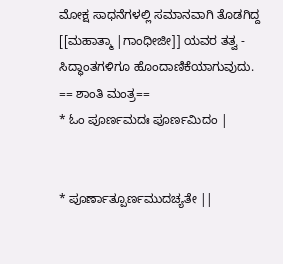ಮೋಕ್ಷ ಸಾಧನೆಗಳಲ್ಲಿ ಸಮಾನವಾಗಿ ತೊಡಗಿದ್ದ  [[ಮಹಾತ್ಮಾ |ಗಾಂಧೀಜೀ]] ಯವರ ತತ್ವ -  ಸಿದ್ಧಾಂತಗಳಿಗೂ ಹೊಂದಾಣಿಕೆಯಾಗುವುದು.
== ಶಾಂತಿ ಮಂತ್ರ==
* ಓಂ ಪೂರ್ಣಮದಃ ಪೂರ್ಣಮಿದಂ |


* ಪೂರ್ಣಾತ್ಪೂರ್ಣಮುದಚ್ಯತೇ ||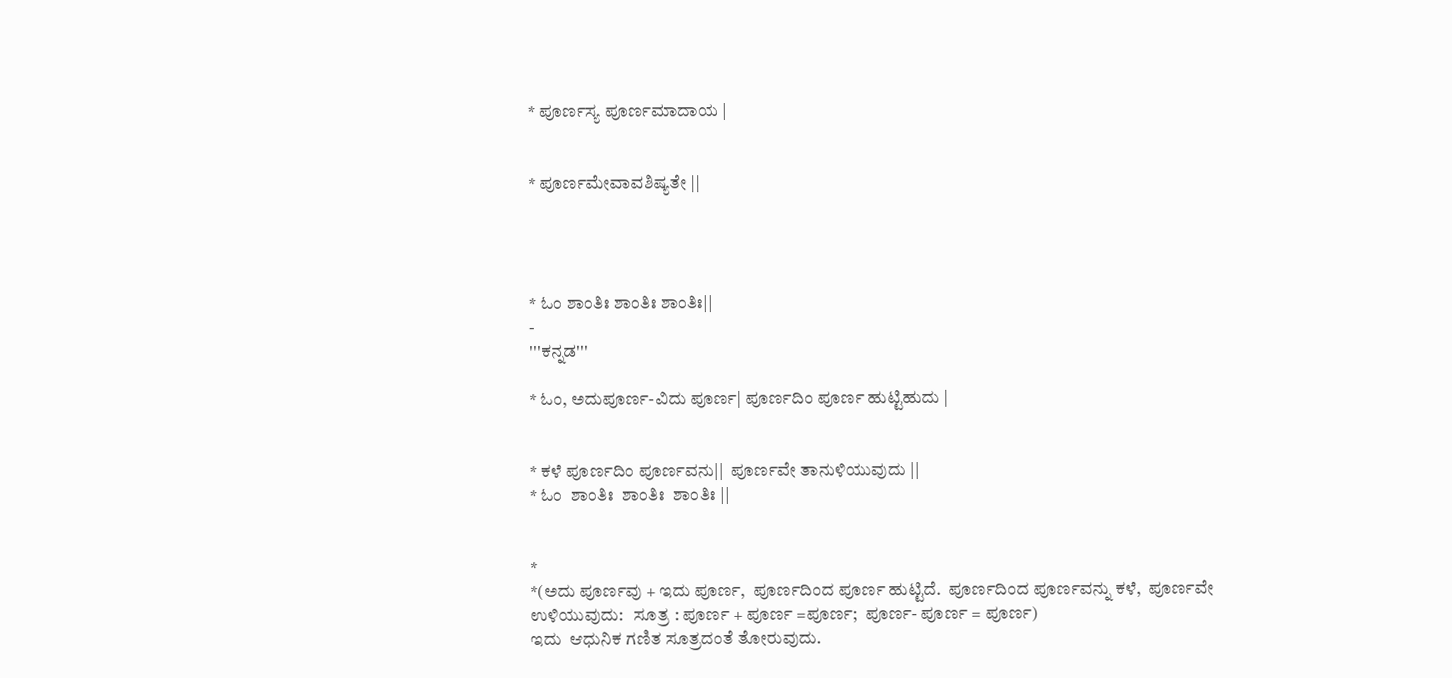* ಪೂರ್ಣಸ್ಯ ಪೂರ್ಣಮಾದಾಯ |


* ಪೂರ್ಣಮೇವಾವಶಿಷ್ಯತೇ ||




* ಓಂ ಶಾಂತಿಃ ಶಾಂತಿಃ ಶಾಂತಿಃ||
-
'''ಕನ್ನಡ'''

* ಓಂ, ಅದುಪೂರ್ಣ-ವಿದು ಪೂರ್ಣ| ಪೂರ್ಣದಿಂ ಪೂರ್ಣ ಹುಟ್ಟಿಹುದು |


* ಕಳೆ ಪೂರ್ಣದಿಂ ಪೂರ್ಣವನು||  ಪೂರ್ಣವೇ ತಾನುಳಿಯುವುದು ||
* ಓಂ  ಶಾಂತಿಃ  ಶಾಂತಿಃ  ಶಾಂತಿಃ ||


*
*(ಅದು ಪೂರ್ಣವು + ಇದು ಪೂರ್ಣ,  ಪೂರ್ಣದಿಂದ ಪೂರ್ಣ ಹುಟ್ಟಿದೆ.  ಪೂರ್ಣದಿಂದ ಪೂರ್ಣವನ್ನು ಕಳೆ,  ಪೂರ್ಣವೇ ಉಳಿಯುವುದು:   ಸೂತ್ರ : ಪೂರ್ಣ + ಪೂರ್ಣ =ಪೂರ್ಣ;  ಪೂರ್ಣ- ಪೂರ್ಣ = ಪೂರ್ಣ)
ಇದು  ಆಧುನಿಕ ಗಣಿತ ಸೂತ್ರದಂತೆ ತೋರುವುದು.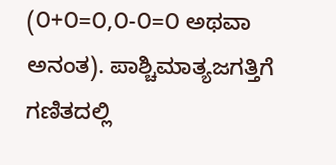(೦+೦=೦,೦-೦=೦ ಅಥವಾ ಅನಂತ). ಪಾಶ್ಚಿಮಾತ್ಯಜಗತ್ತಿಗೆ  ಗಣಿತದಲ್ಲಿ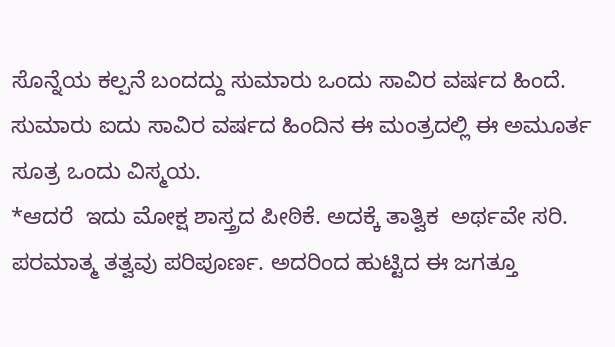ಸೊನ್ನೆಯ ಕಲ್ಪನೆ ಬಂದದ್ದು ಸುಮಾರು ಒಂದು ಸಾವಿರ ವರ್ಷದ ಹಿಂದೆ. ಸುಮಾರು ಐದು ಸಾವಿರ ವರ್ಷದ ಹಿಂದಿನ ಈ ಮಂತ್ರದಲ್ಲಿ ಈ ಅಮೂರ್ತ ಸೂತ್ರ ಒಂದು ವಿಸ್ಮಯ.
*ಆದರೆ  ಇದು ಮೋಕ್ಷ ಶಾಸ್ತ್ರದ ಪೀಠಿಕೆ. ಅದಕ್ಕೆ ತಾತ್ವಿಕ  ಅರ್ಥವೇ ಸರಿ.  ಪರಮಾತ್ಮ ತತ್ವವು ಪರಿಪೂರ್ಣ. ಅದರಿಂದ ಹುಟ್ಟಿದ ಈ ಜಗತ್ತೂ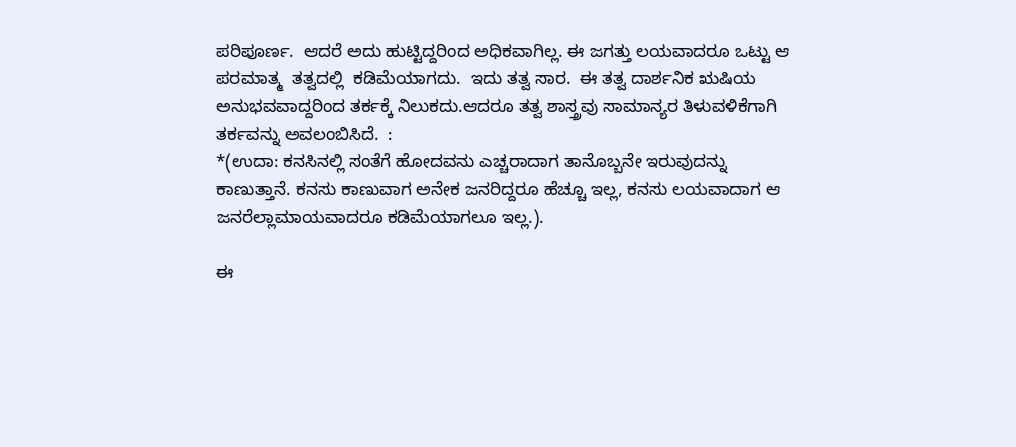ಪರಿಪೂರ್ಣ.  ಆದರೆ ಅದು ಹುಟ್ಟಿದ್ದರಿಂದ ಅಧಿಕವಾಗಿಲ್ಲ. ಈ ಜಗತ್ತು ಲಯವಾದರೂ ಒಟ್ಟು ಆ ಪರಮಾತ್ಮ  ತತ್ವದಲ್ಲಿ  ಕಡಿಮೆಯಾಗದು.  ಇದು ತತ್ವ ಸಾರ.  ಈ ತತ್ವ ದಾರ್ಶನಿಕ ಋಷಿಯ  ಅನುಭವವಾದ್ದರಿಂದ ತರ್ಕಕ್ಕೆ ನಿಲುಕದು.ಆದರೂ ತತ್ವ ಶಾಸ್ತ್ರವು ಸಾಮಾನ್ಯರ ತಿಳುವಳಿಕೆಗಾಗಿ ತರ್ಕವನ್ನು ಅವಲಂಬಿಸಿದೆ.  :
*(ಉದಾ: ಕನಸಿನಲ್ಲಿ ಸಂತೆಗೆ ಹೋದವನು ಎಚ್ಚರಾದಾಗ ತಾನೊಬ್ಬನೇ ಇರುವುದನ್ನು ಕಾಣುತ್ತಾನೆ. ಕನಸು ಕಾಣುವಾಗ ಅನೇಕ ಜನರಿದ್ದರೂ ಹೆಚ್ಚೂ ಇಲ್ಲ, ಕನಸು ಲಯವಾದಾಗ ಆ ಜನರೆಲ್ಲಾಮಾಯವಾದರೂ ಕಡಿಮೆಯಾಗಲೂ ಇಲ್ಲ.).

ಈ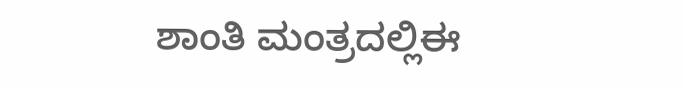ಶಾಂತಿ ಮಂತ್ರದಲ್ಲಿಈ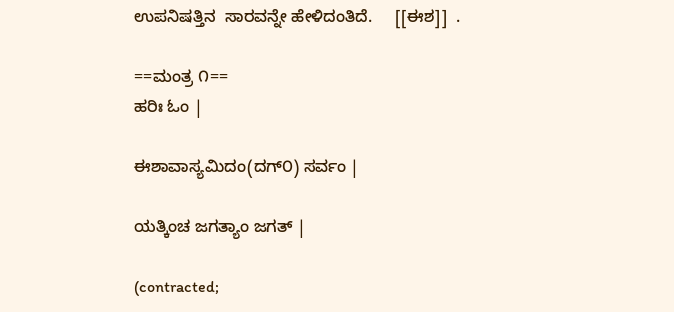ಉಪನಿಷತ್ತಿನ  ಸಾರವನ್ನೇ ಹೇಳಿದಂತಿದೆ.     [[ಈಶ]]  .

==ಮಂತ್ರ ೧==
ಹರಿಃ ಓಂ |

ಈಶಾವಾಸ್ಯಮಿದಂ(ದಗ್೦) ಸರ್ವಂ |

ಯತ್ಕಿಂಚ ಜಗತ್ಯಾಂ ಜಗತ್ |

(contracted;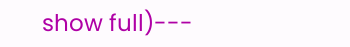show full)---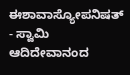ಈಶಾವಾಸ್ಯೋಪನಿಷತ್  - ಸ್ವಾಮಿ ಆದಿದೇವಾನಂದ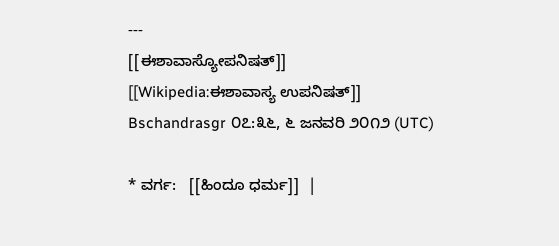---
[[ಈಶಾವಾಸ್ಯೋಪನಿಷತ್]]
[[Wikipedia:ಈಶಾವಾಸ್ಯ ಉಪನಿಷತ್]]
Bschandrasgr ೦೭:೩೬, ೬ ಜನವರಿ ೨೦೧೨ (UTC)

* ವರ್ಗ:   [[ಹಿಂದೂ ಧರ್ಮ]]  |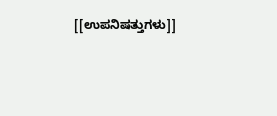[[ಉಪನಿಷತ್ತುಗಳು]]